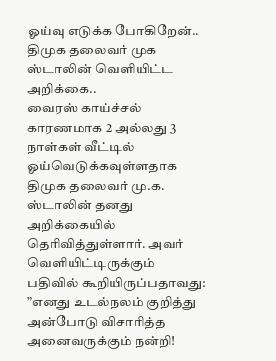ஓய்வு எடுக்க போகிறேன்.. திமுக தலைவர் முக ஸ்டாலின் வெளியிட்ட அறிக்கை..
வைரஸ் காய்ச்சல் காரணமாக 2 அல்லது 3 நாள்கள் வீட்டில் ஓய்வெடுக்கவுள்ளதாக திமுக தலைவர் மு.க. ஸ்டாலின் தனது அறிக்கையில் தெரிவித்துள்ளார். அவர் வெளியிட்டிருக்கும் பதிவில் கூறியிருப்பதாவது:
”எனது உடல்நலம் குறித்து அன்போடு விசாரித்த அனைவருக்கும் நன்றி!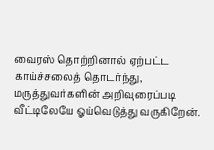வைரஸ் தொற்றினால் ஏற்பட்ட காய்ச்சலைத் தொடர்ந்து, மருத்துவர்களின் அறிவுரைப்படி வீட்டிலேயே ஓய்வெடுத்து வருகிறேன்.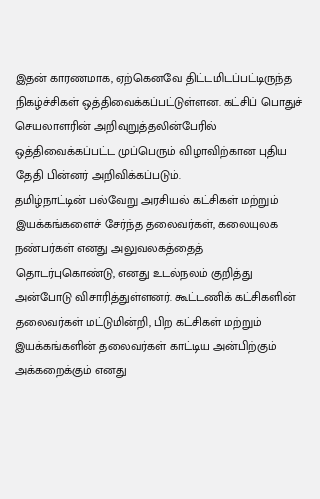இதன் காரணமாக, ஏற்கெனவே திட்டமிடப்பட்டிருந்த நிகழ்ச்சிகள் ஒத்திவைக்கப்பட்டுள்ளன. கட்சிப் பொதுச் செயலாளரின் அறிவுறுத்தலின்பேரில் ஒத்திவைக்கப்பட்ட முப்பெரும் விழாவிற்கான புதிய தேதி பின்னர் அறிவிக்கப்படும்.
தமிழ்நாட்டின் பல்வேறு அரசியல் கட்சிகள் மற்றும் இயக்கங்களைச் சேர்ந்த தலைவர்கள், கலையுலக நண்பர்கள் எனது அலுவலகத்தைத் தொடர்புகொண்டு, எனது உடல்நலம் குறித்து அன்போடு விசாரித்துள்ளனர். கூட்டணிக் கட்சிகளின் தலைவர்கள் மட்டுமின்றி, பிற கட்சிகள் மற்றும் இயக்கங்களின் தலைவர்கள் காட்டிய அன்பிற்கும் அக்கறைக்கும் எனது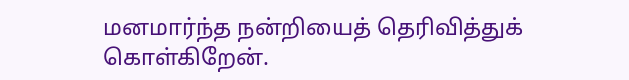மனமார்ந்த நன்றியைத் தெரிவித்துக் கொள்கிறேன்.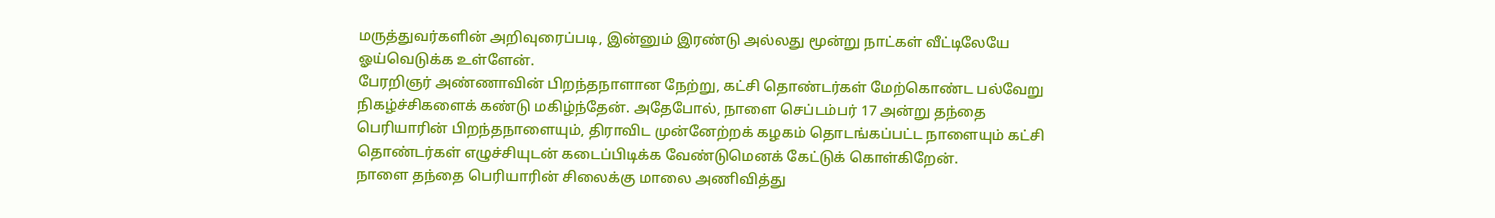மருத்துவர்களின் அறிவுரைப்படி, இன்னும் இரண்டு அல்லது மூன்று நாட்கள் வீட்டிலேயே ஓய்வெடுக்க உள்ளேன்.
பேரறிஞர் அண்ணாவின் பிறந்தநாளான நேற்று, கட்சி தொண்டர்கள் மேற்கொண்ட பல்வேறு நிகழ்ச்சிகளைக் கண்டு மகிழ்ந்தேன். அதேபோல், நாளை செப்டம்பர் 17 அன்று தந்தை பெரியாரின் பிறந்தநாளையும், திராவிட முன்னேற்றக் கழகம் தொடங்கப்பட்ட நாளையும் கட்சி தொண்டர்கள் எழுச்சியுடன் கடைப்பிடிக்க வேண்டுமெனக் கேட்டுக் கொள்கிறேன்.
நாளை தந்தை பெரியாரின் சிலைக்கு மாலை அணிவித்து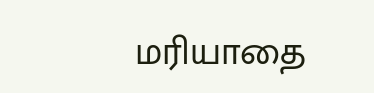மரியாதை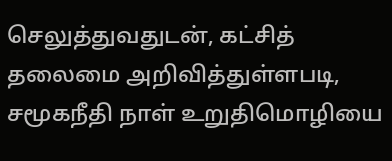செலுத்துவதுடன், கட்சித் தலைமை அறிவித்துள்ளபடி, சமூகநீதி நாள் உறுதிமொழியை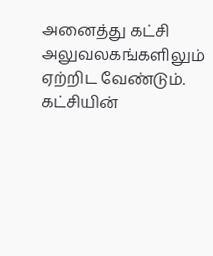அனைத்து கட்சி அலுவலகங்களிலும் ஏற்றிட வேண்டும். கட்சியின்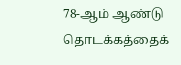78-ஆம் ஆண்டு தொடக்கத்தைக்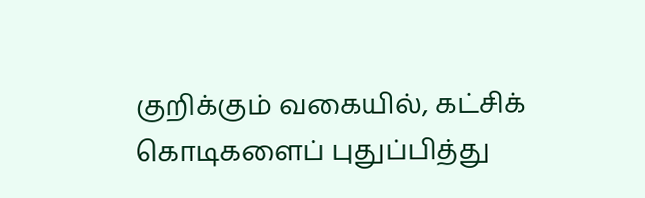குறிக்கும் வகையில், கட்சிக் கொடிகளைப் புதுப்பித்து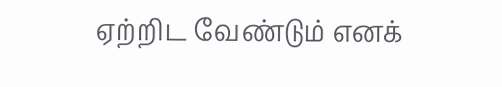ஏற்றிட வேண்டும் எனக்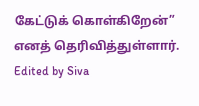கேட்டுக் கொள்கிறேன்” எனத் தெரிவித்துள்ளார்.
Edited by Siva